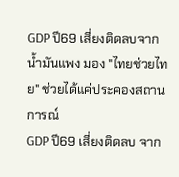GDP ปี69 เสี่ยงติดลบจากน้ำมันแพง มอง "ไทยช่วยไทย" ช่วยได้แค่ประคองสถานการณ์
GDP ปี69 เสี่ยงติดลบ จาก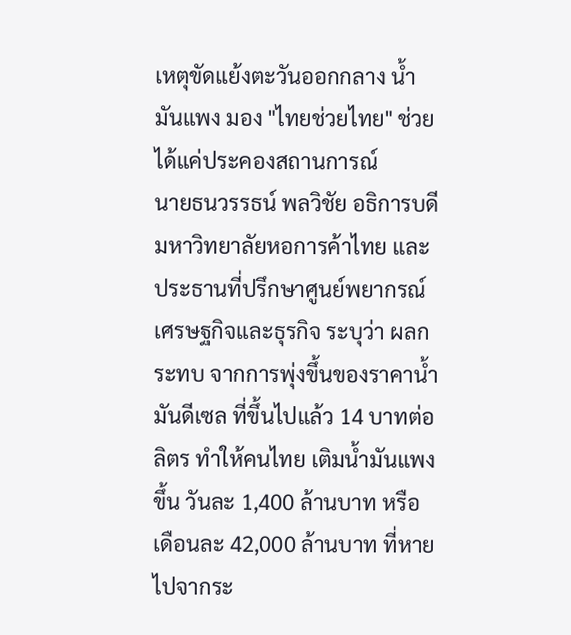เหตุขัดแย้งตะวันออกกลาง น้ำมันแพง มอง "ไทยช่วยไทย" ช่วยได้แค่ประคองสถานการณ์
นายธนวรรธน์ พลวิชัย อธิการบดีมหาวิทยาลัยหอการค้าไทย และประธานที่ปรึกษาศูนย์พยากรณ์เศรษฐกิจและธุรกิจ ระบุว่า ผลกระทบ จากการพุ่งขึ้นของราคาน้ำมันดีเซล ที่ขึ้นไปแล้ว 14 บาทต่อลิตร ทำให้คนไทย เติมน้ำมันแพงขึ้น วันละ 1,400 ล้านบาท หรือ เดือนละ 42,000 ล้านบาท ที่หายไปจากระ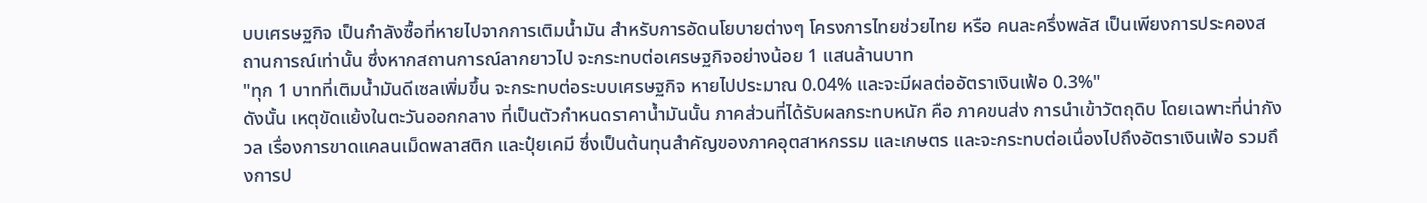บบเศรษฐกิจ เป็นกำลังซื้อที่หายไปจากการเติมน้ำมัน สำหรับการอัดนโยบายต่างๆ โครงการไทยช่วยไทย หรือ คนละครึ่งพลัส เป็นเพียงการประคองสถานการณ์เท่านั้น ซึ่งหากสถานการณ์ลากยาวไป จะกระทบต่อเศรษฐกิจอย่างน้อย 1 แสนล้านบาท
"ทุก 1 บาทที่เติมน้ำมันดีเซลเพิ่มขึ้น จะกระทบต่อระบบเศรษฐกิจ หายไปประมาณ 0.04% และจะมีผลต่ออัตราเงินเฟ้อ 0.3%"
ดังนั้น เหตุขัดแย้งในตะวันออกกลาง ที่เป็นตัวกำหนดราคาน้ำมันนั้น ภาคส่วนที่ได้รับผลกระทบหนัก คือ ภาคขนส่ง การนำเข้าวัตถุดิบ โดยเฉพาะที่น่ากังวล เรื่องการขาดแคลนเม็ดพลาสติก และปุ๋ยเคมี ซึ่งเป็นต้นทุนสำคัญของภาคอุตสาหกรรม และเกษตร และจะกระทบต่อเนื่องไปถึงอัตราเงินเฟ้อ รวมถึงการป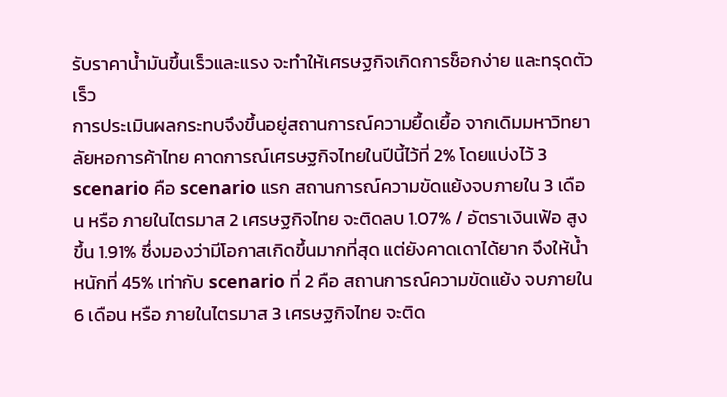รับราคาน้ำมันขึ้นเร็วและแรง จะทำให้เศรษฐกิจเกิดการช็อกง่าย และทรุดตัวเร็ว
การประเมินผลกระทบจึงขึ้นอยู่สถานการณ์ความยื้ดเยื้อ จากเดิมมหาวิทยาลัยหอการค้าไทย คาดการณ์เศรษฐกิจไทยในปีนี้ไว้ที่ 2% โดยแบ่งไว้ 3 scenario คือ scenario แรก สถานการณ์ความขัดแย้งจบภายใน 3 เดือน หรือ ภายในไตรมาส 2 เศรษฐกิจไทย จะติดลบ 1.07% / อัตราเงินเฟ้อ สูงขึ้น 1.91% ซึ่งมองว่ามีโอกาสเกิดขึ้นมากที่สุด แต่ยังคาดเดาได้ยาก จึงให้น้ำหนักที่ 45% เท่ากับ scenario ที่ 2 คือ สถานการณ์ความขัดแย้ง จบภายใน 6 เดือน หรือ ภายในไตรมาส 3 เศรษฐกิจไทย จะติด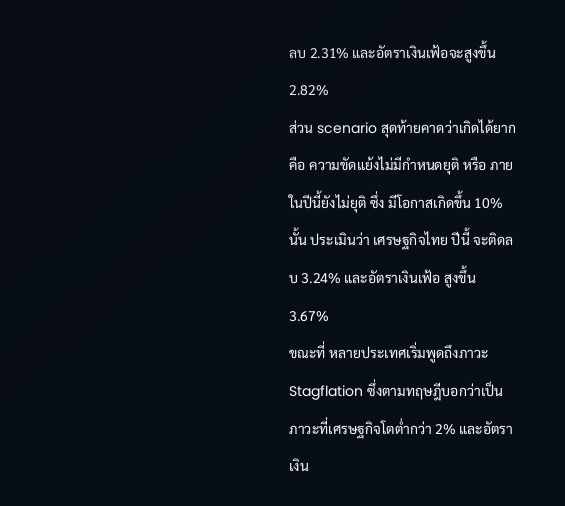ลบ 2.31% และอัตราเงินเฟ้อจะสูงขึ้น 2.82%
ส่วน scenario สุดท้ายคาดว่าเกิดได้ยาก คือ ความขัดแย้งไม่มีกำหนดยุติ หรือ ภายในปีนี้ยังไม่ยุติ ซึ่ง มีโอกาสเกิดขึ้น 10% นั้น ประเมินว่า เศรษฐกิจไทย ปีนี้ จะติดลบ 3.24% และอัตราเงินเฟ้อ สูงขึ้น 3.67%
ขณะที่ หลายประเทศเริ่มพูดถึงภาวะ Stagflation ซึ่งตามทฤษฎีบอกว่าเป็นภาวะที่เศรษฐกิจโตต่ำกว่า 2% และอัตราเงิน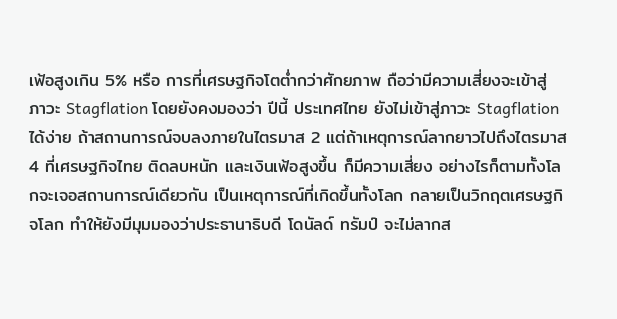เฟ้อสูงเกิน 5% หรือ การที่เศรษฐกิจโตต่ำกว่าศักยภาพ ถือว่ามีความเสี่ยงจะเข้าสู่ ภาวะ Stagflation โดยยังคงมองว่า ปีนี้ ประเทศไทย ยังไม่เข้าสู่ภาวะ Stagflation ได้ง่าย ถ้าสถานการณ์จบลงภายในไตรมาส 2 แต่ถ้าเหตุการณ์ลากยาวไปถึงไตรมาส 4 ที่เศรษฐกิจไทย ติดลบหนัก และเงินเฟ้อสูงขึ้น ก็มีความเสี่ยง อย่างไรก็ตามทั้งโลกจะเจอสถานการณ์เดียวกัน เป็นเหตุการณ์ที่เกิดขึ้นทั้งโลก กลายเป็นวิกฤตเศรษฐกิจโลก ทำให้ยังมีมุมมองว่าประธานาธิบดี โดนัลด์ ทรัมป์ จะไม่ลากส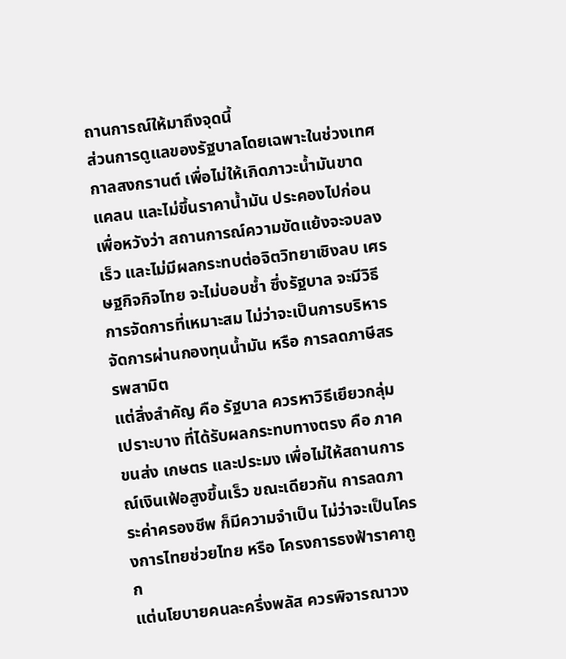ถานการณ์ให้มาถึงจุดนี้
ส่วนการดูแลของรัฐบาลโดยเฉพาะในช่วงเทศกาลสงกรานต์ เพื่อไม่ให้เกิดภาวะน้ำมันขาดแคลน และไม่ขึ้นราคาน้ำมัน ประคองไปก่อน เพื่อหวังว่า สถานการณ์ความขัดแย้งจะจบลงเร็ว และไม่มีผลกระทบต่อจิตวิทยาเชิงลบ เศรษฐกิจกิจไทย จะไม่บอบช้ำ ซึ่งรัฐบาล จะมีวิธีการจัดการที่เหมาะสม ไม่ว่าจะเป็นการบริหารจัดการผ่านกองทุนน้ำมัน หรือ การลดภาษีสรรพสามิต
แต่สิ่งสำคัญ คือ รัฐบาล ควรหาวิธีเยึยวกลุ่มเปราะบาง ที่ได้รับผลกระทบทางตรง คือ ภาคขนส่ง เกษตร และประมง เพื่อไม่ให้สถานการณ์เงินเฟ้อสูงขึ้นเร็ว ขณะเดียวกัน การลดภาระค่าครองชีพ ก็มีความจำเป็น ไม่ว่าจะเป็นโครงการไทยช่วยไทย หรือ โครงการธงฟ้าราคาถูก
แต่นโยบายคนละครึ่งพลัส ควรพิจารณาวง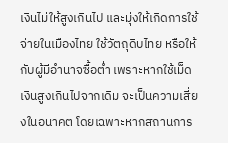เงินไม่ให้สูงเกินไป และมุ่งให้เกิดการใช้จ่ายในเมืองไทย ใช้วัตถุดิบไทย หรือให้กับผู้มีอำนาจซื้อต่ำ เพราะหากใช้เม็ดเงินสูงเกินไปจากเดิม จะเป็นความเสี่ยงในอนาคต โดยเฉพาะหากสถานการ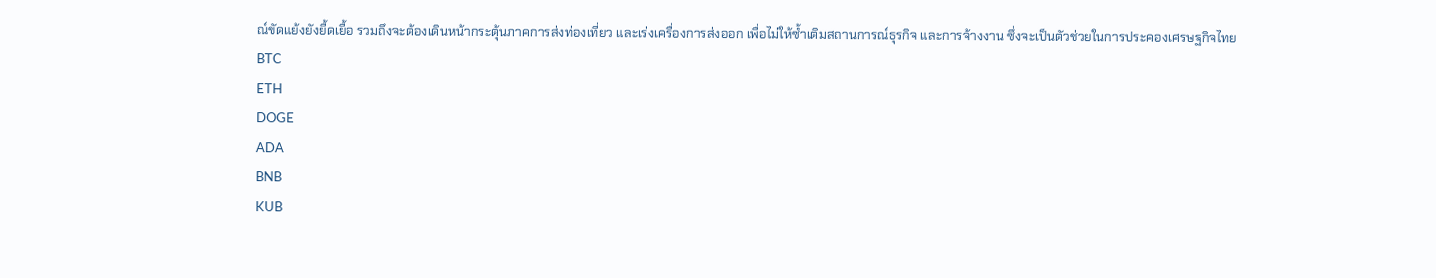ณ์ขัดแย้งยังยื้ดเยื้อ รวมถึงจะต้องเดินหน้ากระตุ้นภาคการส่งท่องเที่ยว และเร่งเครื่องการส่งออก เพื่อไม่ให้ซ้ำเติมสถานการณ์ธุรกิจ และการจ้างงาน ซึ่งจะเป็นตัวช่วยในการประคองเศรษฐกิจไทย
BTC
ETH
DOGE
ADA
BNB
KUB